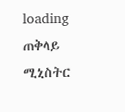loading
ጠቅላይ ሚኒስትር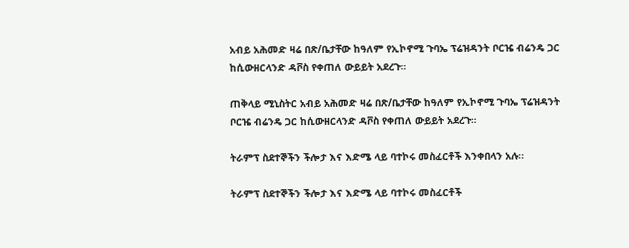አብይ አሕመድ ዛሬ በጽ/ቤታቸው ከዓለም የኢኮኖሚ ጉባኤ ፕሬዝዳንት ቦርዤ ብሬንዴ ጋር ከሲውዘርላንድ ዳቮስ የቀጠለ ውይይት አደረጉ።

ጠቅላይ ሚኒስትር አብይ አሕመድ ዛሬ በጽ/ቤታቸው ከዓለም የኢኮኖሚ ጉባኤ ፕሬዝዳንት ቦርዤ ብሬንዴ ጋር ከሲውዘርላንድ ዳቮስ የቀጠለ ውይይት አደረጉ።

ትራምፕ ስደተኞችን ችሎታ እና እድሜ ላይ ባተኮሩ መስፈርቶች እንቀበላን አሉ፡፡

ትራምፕ ስደተኞችን ችሎታ እና እድሜ ላይ ባተኮሩ መስፈርቶች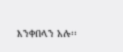እንቀበላን አሉ፡፡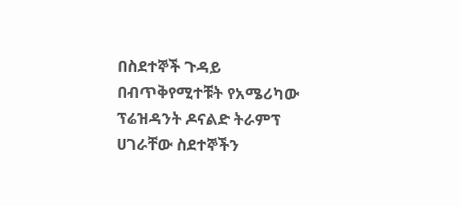በስደተኞች ጉዳይ በብጥቅየሚተቹት የአሜሪካው ፕሬዝዳንት ዶናልድ ትራምፕ  ሀገራቸው ስደተኞችን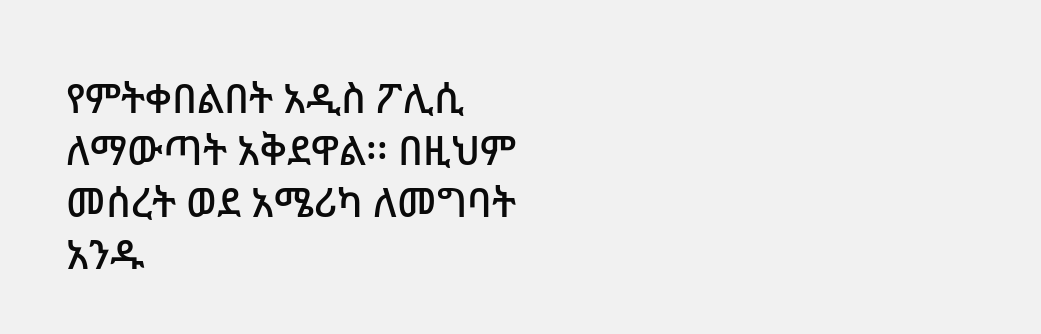የምትቀበልበት አዲስ ፖሊሲ ለማውጣት አቅደዋል፡፡ በዚህም መሰረት ወደ አሜሪካ ለመግባት አንዱ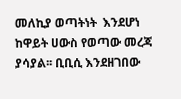መለኪያ ወጣትነት  እንደሆነ ከዋይት ሀውስ የወጣው መረጃ ያሳያል፡፡ ቢቢሲ እንደዘገበው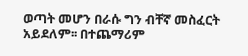ወጣት መሆን በራሱ ግን ብቸኛ መስፈርት አይደለም፡፡ በተጨማሪም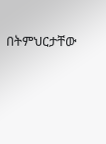በትምህርታቸው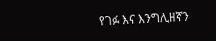የገፉ እና እንግሊዘኛን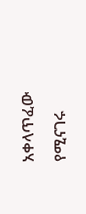አቀላጥፈው የሚናገሩ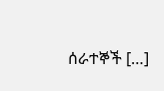ሰራተኞች […]